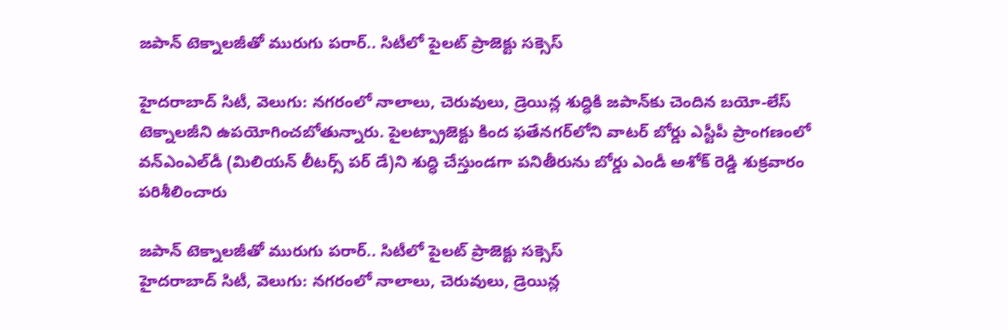జపాన్ టెక్నాలజీతో మురుగు పరార్.. సిటీలో పైలట్ ప్రాజెక్టు సక్సెస్

హైదరాబాద్ సిటీ, వెలుగు: నగరంలో నాలాలు, చెరువులు, డ్రెయిన్ల శుద్ధికి జపాన్‌‌కు చెందిన బయో-లేస్ టెక్నాలజీని ఉపయోగించబోతున్నారు. పైలట్ప్రాజెక్టు కింద ఫతేనగర్‌‌లోని వాటర్ బోర్డు ఎస్టీపీ ప్రాంగణంలో వన్ఎంఎల్‌‌డీ (మిలియన్ లీటర్స్ పర్ డే)ని శుద్ధి చేస్తుండగా పనితీరును బోర్డు ఎండీ అశోక్ రెడ్డి శుక్రవారం పరిశీలించారు

జపాన్ టెక్నాలజీతో మురుగు పరార్.. సిటీలో పైలట్ ప్రాజెక్టు సక్సెస్
హైదరాబాద్ సిటీ, వెలుగు: నగరంలో నాలాలు, చెరువులు, డ్రెయిన్ల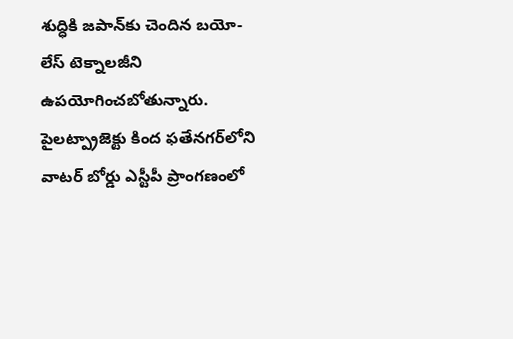శుద్ధికి జపాన్‌‌కు చెందిన బయో-లేస్ టెక్నాలజీని ఉపయోగించబోతున్నారు. పైలట్ప్రాజెక్టు కింద ఫతేనగర్‌‌లోని వాటర్ బోర్డు ఎస్టీపీ ప్రాంగణంలో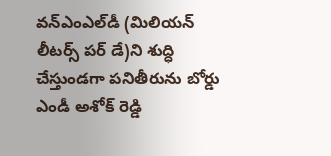వన్ఎంఎల్‌‌డీ (మిలియన్ లీటర్స్ పర్ డే)ని శుద్ధి చేస్తుండగా పనితీరును బోర్డు ఎండీ అశోక్ రెడ్డి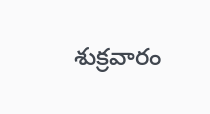శుక్రవారం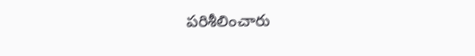పరిశీలించారు